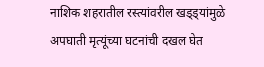नाशिक शहरातील रस्त्यांवरील खड्ड्यांमुळे अपघाती मृत्यूंच्या घटनांची दखल घेत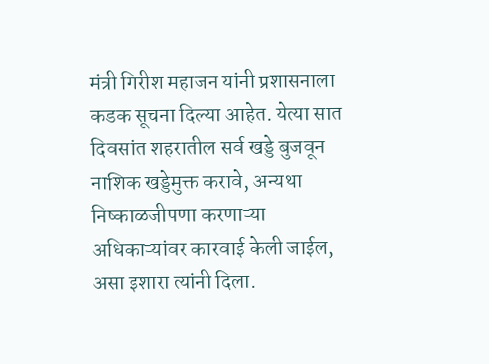मंत्री गिरीश महाजन यांनी प्रशासनाला कडक सूचना दिल्या आहेत. येत्या सात दिवसांत शहरातील सर्व खड्डे बुजवून नाशिक खड्डेमुक्त करावे, अन्यथा निष्काळजीपणा करणाऱ्या अधिकाऱ्यांवर कारवाई केली जाईल, असा इशारा त्यांनी दिला.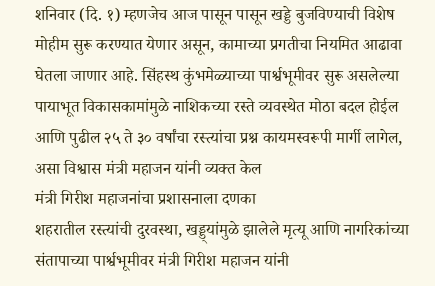शनिवार (दि. १) म्हणजेच आज पासून पासून खड्डे बुजविण्याची विशेष मोहीम सुरू करण्यात येणार असून, कामाच्या प्रगतीचा नियमित आढावा घेतला जाणार आहे. सिंहस्थ कुंभमेळ्याच्या पार्श्वभूमीवर सुरू असलेल्या पायाभूत विकासकामांमुळे नाशिकच्या रस्ते व्यवस्थेत मोठा बदल होईल आणि पुढील २५ ते ३० वर्षांचा रस्त्यांचा प्रश्न कायमस्वरूपी मार्गी लागेल, असा विश्वास मंत्री महाजन यांनी व्यक्त केल
मंत्री गिरीश महाजनांचा प्रशासनाला दणका
शहरातील रस्त्यांची दुरवस्था, खड्ड्यांमुळे झालेले मृत्यू आणि नागरिकांच्या संतापाच्या पार्श्वभूमीवर मंत्री गिरीश महाजन यांनी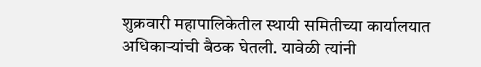शुक्रवारी महापालिकेतील स्थायी समितीच्या कार्यालयात अधिकाऱ्यांची बैठक घेतली. यावेळी त्यांनी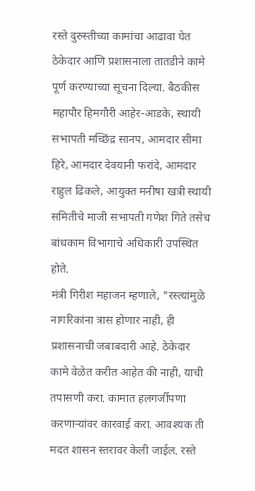रस्ते दुरुस्तीच्या कामांचा आढावा घेत ठेकेदार आणि प्रशासनाला तातडीने कामे पूर्ण करण्याच्या सूचना दिल्या. बैठकीस महापौर हिमगौरी आहेर-आडके, स्थायी सभापती मच्छिंद्र सानप, आमदार सीमा हिरे, आमदार देवयानी फरांदे, आमदार राहुल ढिकले, आयुक्त मनीषा खत्री स्थायी समितीचे माजी सभापती गणेश गिते तसेच बांधकाम विभागाचे अधिकारी उपस्थित होते.
मंत्री गिरीश महाजन म्हणाले, "रस्त्यांमुळे नागरिकांना त्रास होणार नाही, ही प्रशासनाची जबाबदारी आहे. ठेकेदार कामे वेळेत करीत आहेत की नाही, याची तपासणी करा. कामात हलगर्जीपणा करणाऱ्यांवर कारवाई करा. आवश्यक ती मदत शासन स्तरावर केली जाईल. रस्ते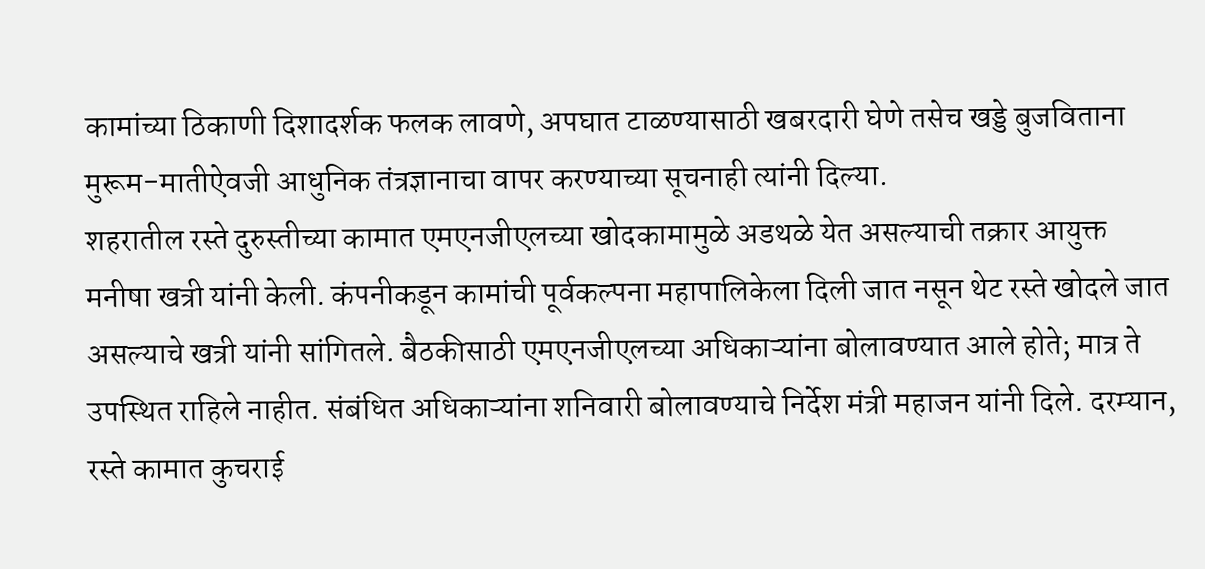कामांच्या ठिकाणी दिशादर्शक फलक लावणे, अपघात टाळण्यासाठी खबरदारी घेणे तसेच खड्डे बुजविताना मुरूम-मातीऐवजी आधुनिक तंत्रज्ञानाचा वापर करण्याच्या सूचनाही त्यांनी दिल्या.
शहरातील रस्ते दुरुस्तीच्या कामात एमएनजीएलच्या खोदकामामुळे अडथळे येत असल्याची तक्रार आयुक्त मनीषा खत्री यांनी केली. कंपनीकडून कामांची पूर्वकल्पना महापालिकेला दिली जात नसून थेट रस्ते खोदले जात असल्याचे खत्री यांनी सांगितले. बैठकीसाठी एमएनजीएलच्या अधिकाऱ्यांना बोलावण्यात आले होते; मात्र ते उपस्थित राहिले नाहीत. संबंधित अधिकाऱ्यांना शनिवारी बोलावण्याचे निर्देश मंत्री महाजन यांनी दिले. दरम्यान, रस्ते कामात कुचराई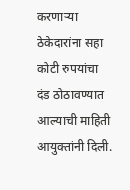करणाऱ्या ठेकेदारांना सहा कोटी रुपयांचा दंड ठोठावण्यात आल्याची माहिती आयुक्तांनी दिली.